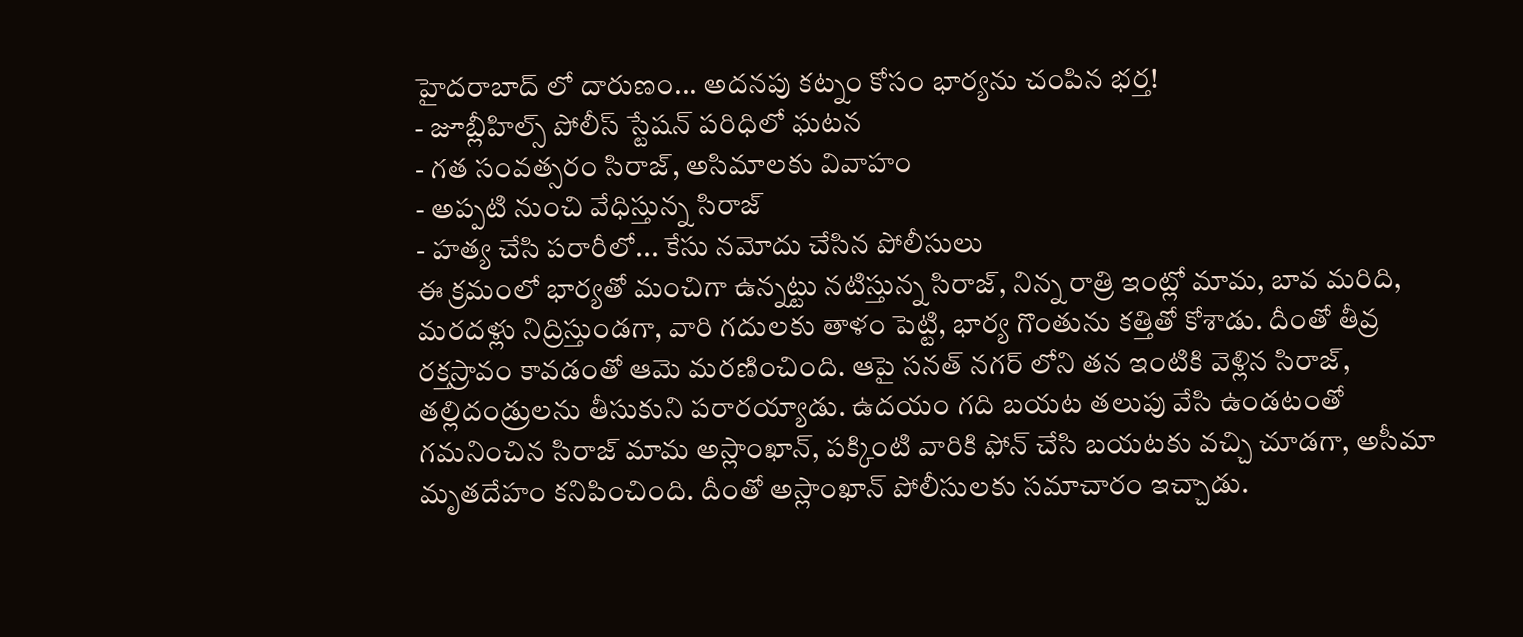హైదరాబాద్ లో దారుణం... అదనపు కట్నం కోసం భార్యను చంపిన భర్త!
- జూబ్లీహిల్స్ పోలీస్ స్టేషన్ పరిధిలో ఘటన
- గత సంవత్సరం సిరాజ్, అసిమాలకు వివాహం
- అప్పటి నుంచి వేధిస్తున్న సిరాజ్
- హత్య చేసి పరారీలో... కేసు నమోదు చేసిన పోలీసులు
ఈ క్రమంలో భార్యతో మంచిగా ఉన్నట్టు నటిస్తున్న సిరాజ్, నిన్న రాత్రి ఇంట్లో మామ, బావ మరిది, మరదళ్లు నిద్రిస్తుండగా, వారి గదులకు తాళం పెట్టి, భార్య గొంతును కత్తితో కోశాడు. దీంతో తీవ్ర రక్తస్రావం కావడంతో ఆమె మరణించింది. ఆపై సనత్ నగర్ లోని తన ఇంటికి వెళ్లిన సిరాజ్, తల్లిదండ్రులను తీసుకుని పరారయ్యాడు. ఉదయం గది బయట తలుపు వేసి ఉండటంతో గమనించిన సిరాజ్ మామ అస్లాంఖాన్, పక్కింటి వారికి ఫోన్ చేసి బయటకు వచ్చి చూడగా, అసీమా మృతదేహం కనిపించింది. దీంతో అస్లాంఖాన్ పోలీసులకు సమాచారం ఇచ్చాడు.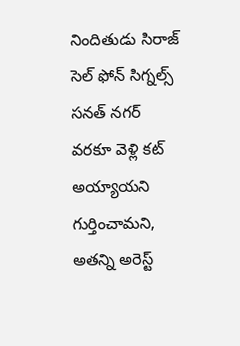నిందితుడు సిరాజ్ సెల్ ఫోన్ సిగ్నల్స్ సనత్ నగర్ వరకూ వెళ్లి కట్ అయ్యాయని గుర్తించామని, అతన్ని అరెస్ట్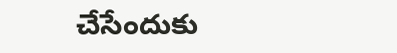చేసేందుకు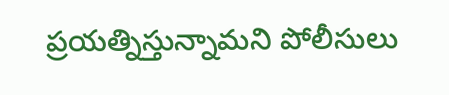ప్రయత్నిస్తున్నామని పోలీసులు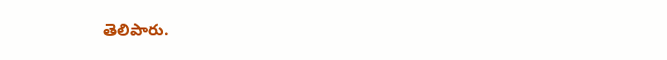తెలిపారు.